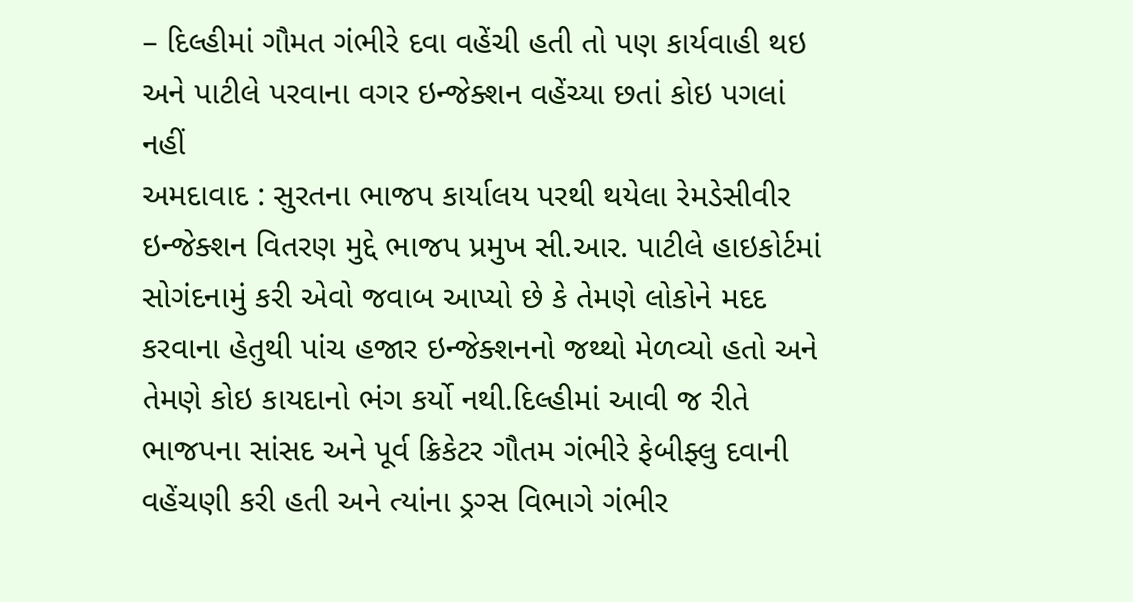– દિલ્હીમાં ગૌમત ગંભીરે દવા વહેંચી હતી તો પણ કાર્યવાહી થઇ અને પાટીલે પરવાના વગર ઇન્જેક્શન વહેંચ્યા છતાં કોઇ પગલાં નહીં
અમદાવાદ : સુરતના ભાજપ કાર્યાલય પરથી થયેલા રેમડેસીવીર ઇન્જેક્શન વિતરણ મુદ્દે ભાજપ પ્રમુખ સી.આર. પાટીલે હાઇકોર્ટમાં સોગંદનામું કરી એવો જવાબ આપ્યો છે કે તેમણે લોકોને મદદ કરવાના હેતુથી પાંચ હજાર ઇન્જેક્શનનો જથ્થો મેળવ્યો હતો અને તેમણે કોઇ કાયદાનો ભંગ કર્યો નથી.દિલ્હીમાં આવી જ રીતે ભાજપના સાંસદ અને પૂર્વ ક્રિકેટર ગૌતમ ગંભીરે ફેબીફ્લુ દવાની વહેંચણી કરી હતી અને ત્યાંના ડ્રગ્સ વિભાગે ગંભીર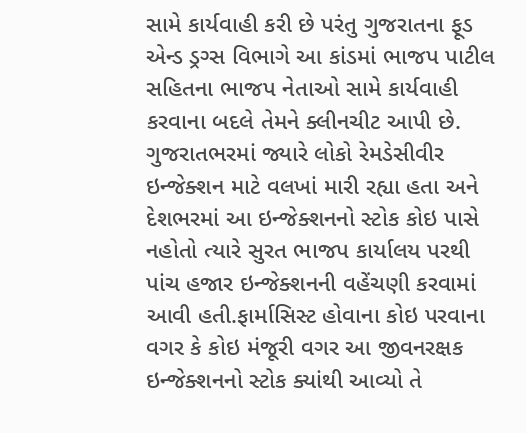સામે કાર્યવાહી કરી છે પરંતુ ગુજરાતના ફૂડ એન્ડ ડ્રગ્સ વિભાગે આ કાંડમાં ભાજપ પાટીલ સહિતના ભાજપ નેતાઓ સામે કાર્યવાહી કરવાના બદલે તેમને ક્લીનચીટ આપી છે.
ગુજરાતભરમાં જ્યારે લોકો રેમડેસીવીર ઇન્જેક્શન માટે વલખાં મારી રહ્યા હતા અને દેશભરમાં આ ઇન્જેક્શનનો સ્ટોક કોઇ પાસે નહોતો ત્યારે સુરત ભાજપ કાર્યાલય પરથી પાંચ હજાર ઇન્જેક્શનની વહેંચણી કરવામાં આવી હતી.ફાર્માસિસ્ટ હોવાના કોઇ પરવાના વગર કે કોઇ મંજૂરી વગર આ જીવનરક્ષક ઇન્જેક્શનનો સ્ટોક ક્યાંથી આવ્યો તે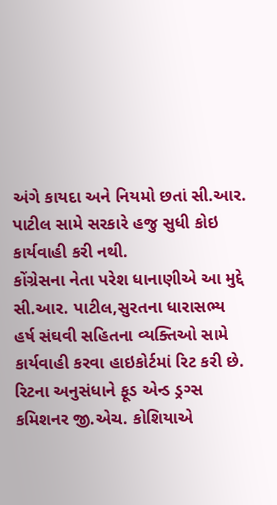અંગે કાયદા અને નિયમો છતાં સી.આર. પાટીલ સામે સરકારે હજુ સુધી કોઇ કાર્યવાહી કરી નથી.
કોંગ્રેસના નેતા પરેશ ધાનાણીએ આ મુદ્દે સી.આર. પાટીલ,સુરતના ધારાસભ્ય હર્ષ સંઘવી સહિતના વ્યક્તિઓ સામે કાર્યવાહી કરવા હાઇકોર્ટમાં રિટ કરી છે. રિટના અનુસંધાને ફૂડ એન્ડ ડ્રગ્સ કમિશનર જી.એચ. કોશિયાએ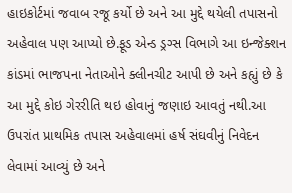હાઇકોર્ટમાં જવાબ રજૂ કર્યો છે અને આ મુદ્દે થયેલી તપાસનો અહેવાલ પણ આપ્યો છે.ફૂડ એન્ડ ડ્રગ્સ વિભાગે આ ઇન્જેક્શન કાંડમાં ભાજપના નેતાઓને ક્લીનચીટ આપી છે અને કહ્યું છે કે આ મુદ્દે કોઇ ગેરરીતિ થઇ હોવાનું જણાઇ આવતું નથી.આ ઉપરાંત પ્રાથમિક તપાસ અહેવાલમાં હર્ષ સંઘવીનું નિવેદન લેવામાં આવ્યું છે અને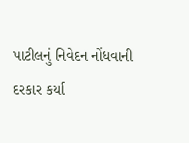પાટીલનું નિવેદન નોંધવાની દરકાર કર્યા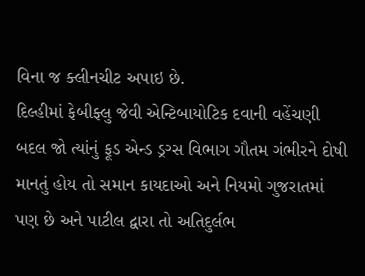વિના જ ક્લીનચીટ અપાઇ છે.
દિલ્હીમાં ફેબીફ્લુ જેવી એન્ટિબાયોટિક દવાની વહેંચણી બદલ જો ત્યાંનું ફૂડ એન્ડ ડ્રગ્સ વિભાગ ગૌતમ ગંભીરને દોષી માનતું હોય તો સમાન કાયદાઓ અને નિયમો ગુજરાતમાં પણ છે અને પાટીલ દ્વારા તો અતિદુર્લભ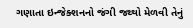ગણાતા ઇન્જેક્શનનો જંગી જથ્થો મેળવી તેનું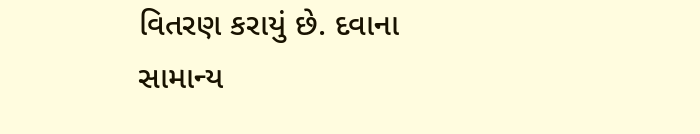વિતરણ કરાયું છે. દવાના સામાન્ય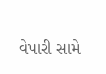વેપારી સામે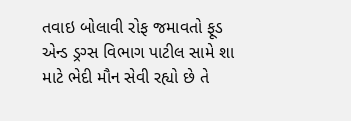તવાઇ બોલાવી રોફ જમાવતો ફૂડ એન્ડ ડ્રગ્સ વિભાગ પાટીલ સામે શા માટે ભેદી મૌન સેવી રહ્યો છે તે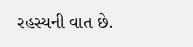રહસ્યની વાત છે.